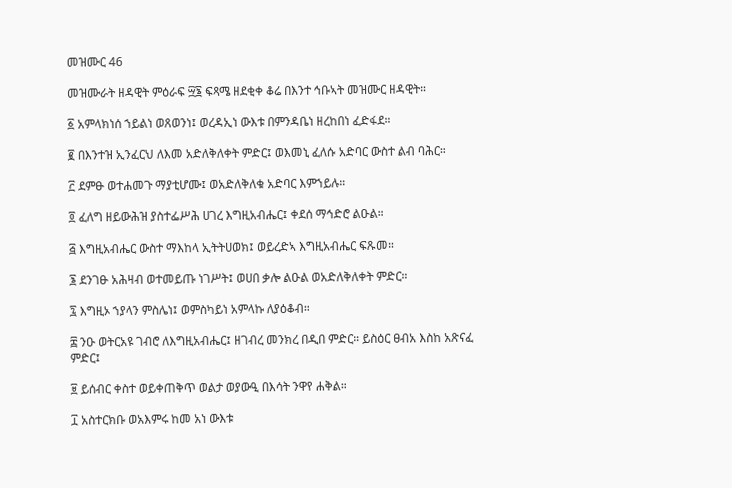መዝሙር 46

መዝሙራት ዘዳዊት ምዕራፍ ፵፮ ፍጻሜ ዘደቂቀ ቆሬ በእንተ ኅቡኣት መዝሙር ዘዳዊት።

፩ አምላክነሰ ኀይልነ ወጸወንነ፤ ወረዳኢነ ውእቱ በምንዳቤነ ዘረከበነ ፈድፋደ።

፪ በእንተዝ ኢንፈርህ ለእመ አድለቅለቀት ምድር፤ ወእመኒ ፈለሱ አድባር ውስተ ልብ ባሕር።

፫ ደምፁ ወተሐመጉ ማያቲሆሙ፤ ወአድለቅለቁ አድባር እምኀይሉ።

፬ ፈለግ ዘይውሕዝ ያስተፌሥሕ ሀገረ እግዚአብሔር፤ ቀደሰ ማኅድሮ ልዑል።

፭ እግዚአብሔር ውስተ ማእከላ ኢትትሀወክ፤ ወይረድኣ እግዚአብሔር ፍጹመ።

፮ ደንገፁ አሕዛብ ወተመይጡ ነገሥት፤ ወሀበ ቃሎ ልዑል ወአድለቅለቀት ምድር።

፯ እግዚኦ ኀያላን ምስሌነ፤ ወምስካይነ አምላኩ ለያዕቆብ።

፰ ንዑ ወትርአዩ ገብሮ ለእግዚአብሔር፤ ዘገብረ መንክረ በዲበ ምድር። ይስዕር ፀብአ እስከ አጽናፈ ምድር፤

፱ ይሰብር ቀስተ ወይቀጠቅጥ ወልታ ወያውዒ በእሳት ንዋየ ሐቅል።

፲ አስተርክቡ ወአእምሩ ከመ አነ ውእቱ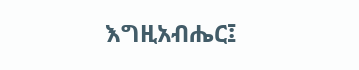እግዚአብሔር፤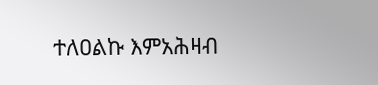ተለዐልኩ እምአሕዛብ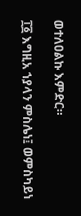ወተለዐልኩ እምድር።

፲፩ እግዚአ ኀያላን ምስሌነ፤ ወምስካይነ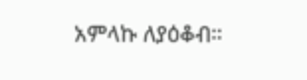አምላኩ ለያዕቆብ።